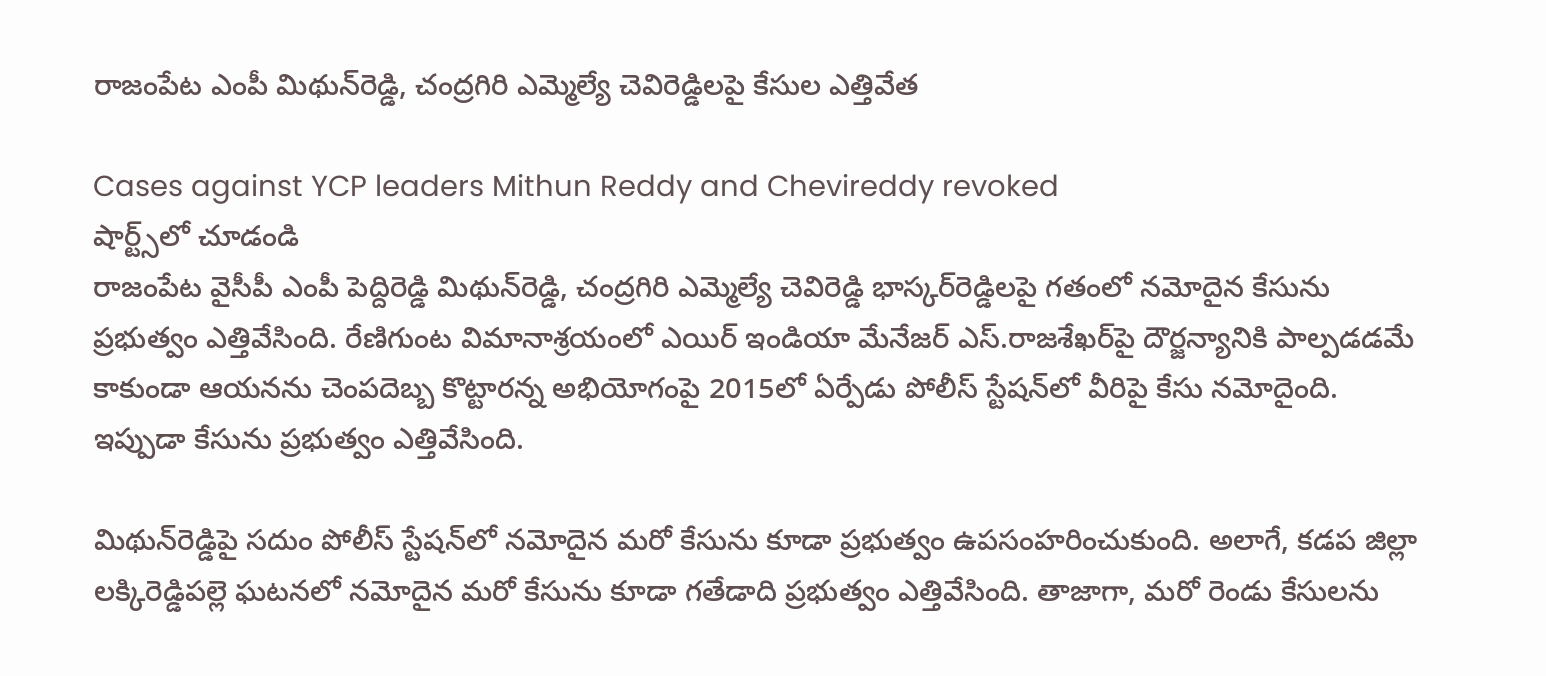రాజంపేట ఎంపీ మిథున్‌రెడ్డి, చంద్రగిరి ఎమ్మెల్యే చెవిరెడ్డిలపై కేసుల ఎత్తివేత

Cases against YCP leaders Mithun Reddy and Chevireddy revoked
షార్ట్స్‌లో చూడండి
రాజంపేట వైసీపీ ఎంపీ పెద్దిరెడ్డి మిథున్‌రెడ్డి, చంద్రగిరి ఎమ్మెల్యే చెవిరెడ్డి భాస్కర్‌రెడ్డిలపై గతంలో నమోదైన కేసును ప్రభుత్వం ఎత్తివేసింది. రేణిగుంట విమానాశ్రయంలో ఎయిర్ ఇండియా మేనేజర్ ఎస్.రాజశేఖర్‌పై దౌర్జన్యానికి పాల్పడడమే కాకుండా ఆయనను చెంపదెబ్బ కొట్టారన్న అభియోగంపై 2015లో ఏర్పేడు పోలీస్ స్టేషన్‌లో వీరిపై కేసు నమోదైంది. ఇప్పుడా కేసును ప్రభుత్వం ఎత్తివేసింది.

మిథున్‌రెడ్డిపై సదుం పోలీస్ స్టేషన్‌లో నమోదైన మరో కేసును కూడా ప్రభుత్వం ఉపసంహరించుకుంది. అలాగే, కడప జిల్లా లక్కిరెడ్డిపల్లె ఘటనలో నమోదైన మరో కేసును కూడా గతేడాది ప్రభుత్వం ఎత్తివేసింది. తాజాగా, మరో రెండు కేసులను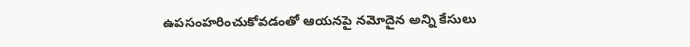ఉపసంహరించుకోవడంతో ఆయనపై నమోదైన అన్ని కేసులు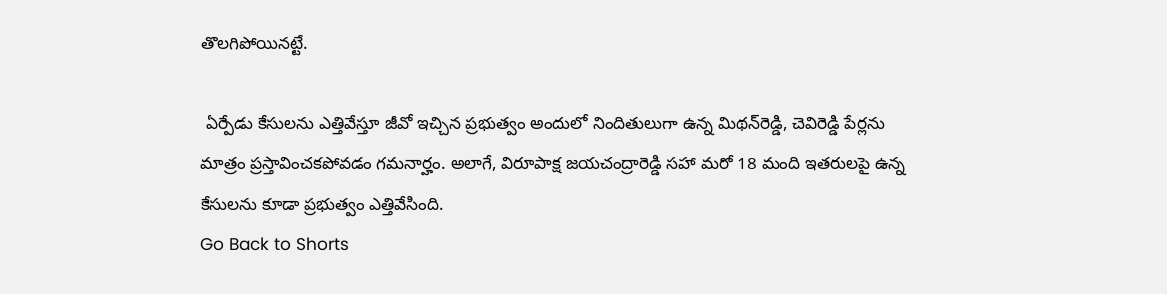తొలగిపోయినట్టే.

 ఏర్పేడు కేసులను ఎత్తివేస్తూ జీవో ఇచ్చిన ప్రభుత్వం అందులో నిందితులుగా ఉన్న మిథన్‌రెడ్డి, చెవిరెడ్డి పేర్లను మాత్రం ప్రస్తావించకపోవడం గమనార్హం. అలాగే, విరూపాక్ష జయచంద్రారెడ్డి సహా మరో 18 మంది ఇతరులపై ఉన్న కేసులను కూడా ప్రభుత్వం ఎత్తివేసింది.
Go Back to Shorts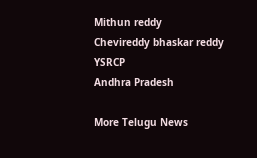Mithun reddy
Chevireddy bhaskar reddy
YSRCP
Andhra Pradesh

More Telugu News